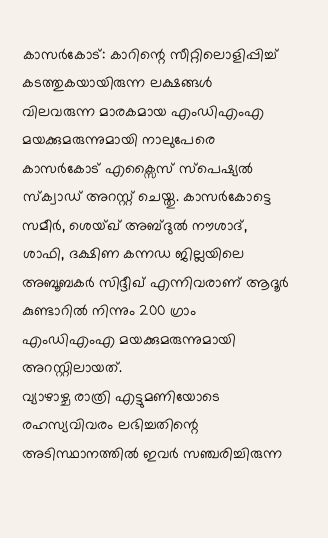കാസർകോട്: കാറിന്റെ സീറ്റിലൊളിപ്പിച്ച് കടത്തുകയായിരുന്ന ലക്ഷങ്ങൾ വിലവരുന്ന മാരകമായ എംഡിഎംഎ മയക്കുമരുന്നുമായി നാലുപേരെ കാസർകോട് എക്സൈസ് സ്പെഷ്യൽ സ്ക്വാഡ് അറസ്റ്റ് ചെയ്തു. കാസർകോട്ടെ സമീർ, ശെയ്ഖ് അബ്ദുൽ നൗശാദ്, ശാഫി, ദക്ഷിണ കന്നഡ ജില്ലയിലെ അബൂബകർ സിദ്ദീഖ് എന്നിവരാണ് ആദൂർ കുണ്ടാറിൽ നിന്നും 200 ഗ്രാം എംഡിഎംഎ മയക്കുമരുന്നുമായി അറസ്റ്റിലായത്.
വ്യാഴാഴ്ച രാത്രി എട്ടുമണിയോടെ രഹസ്യവിവരം ലഭിച്ചതിന്റെ അടിസ്ഥാനത്തിൽ ഇവർ സഞ്ചരിച്ചിരുന്ന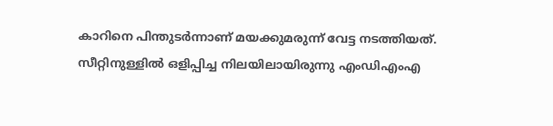കാറിനെ പിന്തുടർന്നാണ് മയക്കുമരുന്ന് വേട്ട നടത്തിയത്.
സീറ്റിനുള്ളിൽ ഒളിപ്പിച്ച നിലയിലായിരുന്നു എംഡിഎംഎ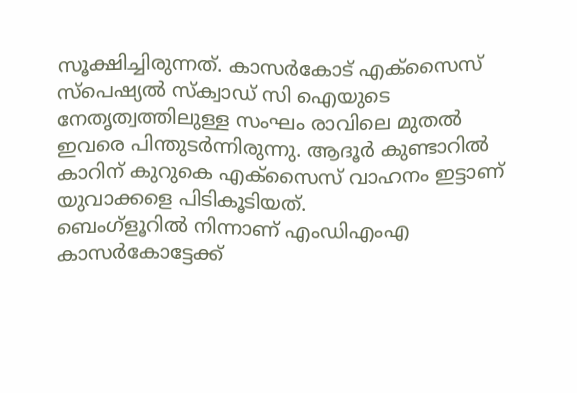സൂക്ഷിച്ചിരുന്നത്. കാസർകോട് എക്സൈസ് സ്പെഷ്യൽ സ്ക്വാഡ് സി ഐയുടെ നേതൃത്വത്തിലുള്ള സംഘം രാവിലെ മുതൽ ഇവരെ പിന്തുടർന്നിരുന്നു. ആദൂർ കുണ്ടാറിൽ കാറിന് കുറുകെ എക്സൈസ് വാഹനം ഇട്ടാണ് യുവാക്കളെ പിടികൂടിയത്.
ബെംഗ്ളൂറിൽ നിന്നാണ് എംഡിഎംഎ കാസർകോട്ടേക്ക്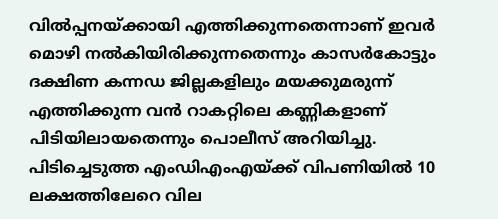വിൽപ്പനയ്ക്കായി എത്തിക്കുന്നതെന്നാണ് ഇവർ മൊഴി നൽകിയിരിക്കുന്നതെന്നും കാസർകോട്ടും ദക്ഷിണ കന്നഡ ജില്ലകളിലും മയക്കുമരുന്ന് എത്തിക്കുന്ന വൻ റാകറ്റിലെ കണ്ണികളാണ് പിടിയിലായതെന്നും പൊലീസ് അറിയിച്ചു. പിടിച്ചെടുത്ത എംഡിഎംഎയ്ക്ക് വിപണിയിൽ 10 ലക്ഷത്തിലേറെ വില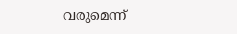വരുമെന്ന്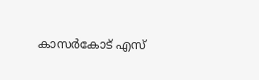കാസർകോട് എസ്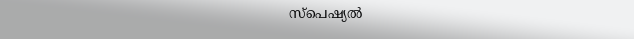സ്പെഷ്യൽ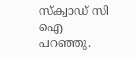സ്ക്വാഡ് സി ഐ പറഞ്ഞു.